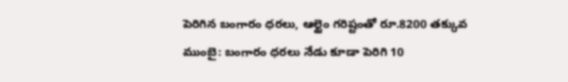పెరిగిన బంగారం ధరలు, ఆల్టైం గరిష్టంతో రూ.8200 తక్కువ
ముంబై: బంగారం ధరలు నేడు కూడా పెరిగి 10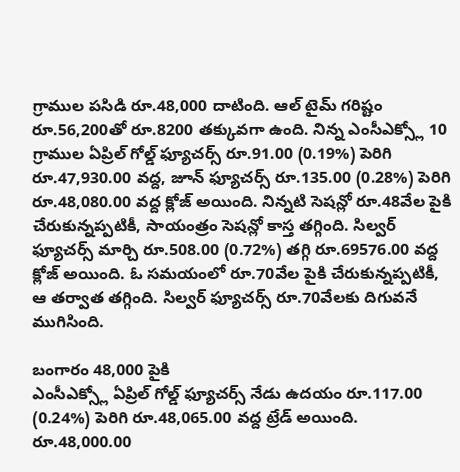గ్రాముల పసిడి రూ.48,000 దాటింది. ఆల్ టైమ్ గరిష్టం రూ.56,200తో రూ.8200 తక్కువగా ఉంది. నిన్న ఎంసీఎక్స్లో 10 గ్రాముల ఏప్రిల్ గోల్డ్ ఫ్యూచర్స్ రూ.91.00 (0.19%) పెరిగి రూ.47,930.00 వద్ద, జూన్ ఫ్యూచర్స్ రూ.135.00 (0.28%) పెరిగి రూ.48,080.00 వద్ద క్లోజ్ అయింది. నిన్నటి సెషన్లో రూ.48వేల పైకి చేరుకున్నప్పటికీ, సాయంత్రం సెషన్లో కాస్త తగ్గింది. సిల్వర్ ఫ్యూచర్స్ మార్చి రూ.508.00 (0.72%) తగ్గి రూ.69576.00 వద్ద క్లోజ్ అయింది. ఓ సమయంలో రూ.70వేల పైకి చేరుకున్నప్పటికీ, ఆ తర్వాత తగ్గింది. సిల్వర్ ఫ్యూచర్స్ రూ.70వేలకు దిగువనే ముగిసింది.

బంగారం 48,000 పైకి
ఎంసీఎక్స్లో ఏప్రిల్ గోల్డ్ ఫ్యూచర్స్ నేడు ఉదయం రూ.117.00 (0.24%) పెరిగి రూ.48,065.00 వద్ద ట్రేడ్ అయింది. రూ.48,000.00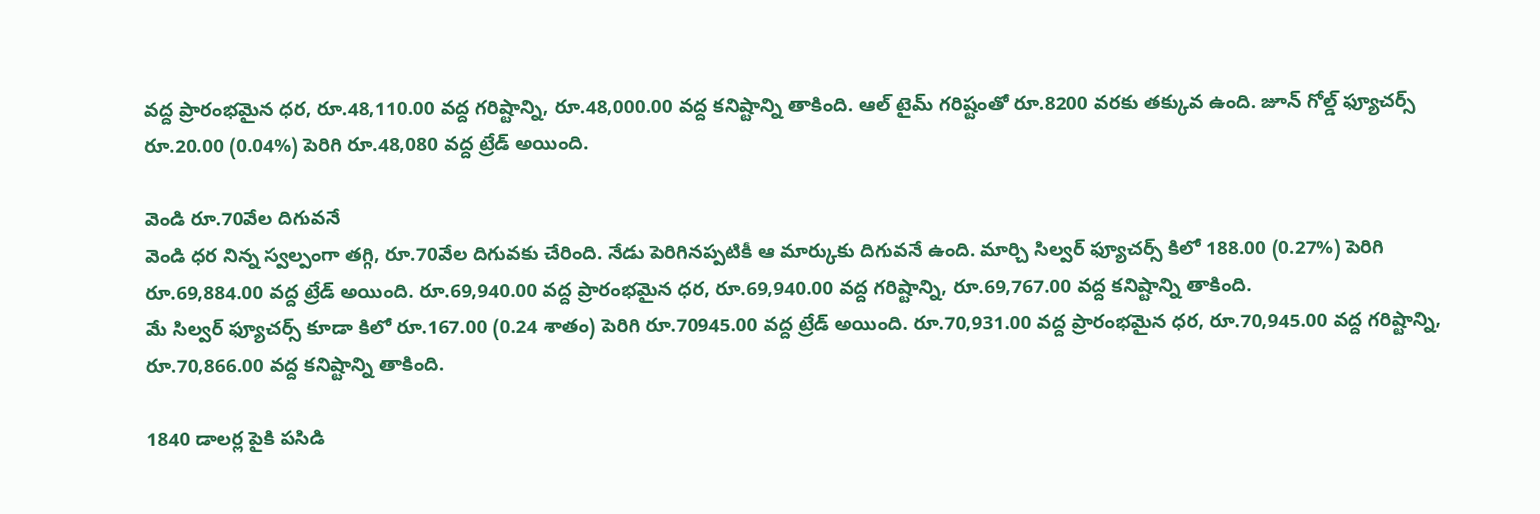వద్ద ప్రారంభమైన ధర, రూ.48,110.00 వద్ద గరిష్టాన్ని, రూ.48,000.00 వద్ద కనిష్టాన్ని తాకింది. ఆల్ టైమ్ గరిష్టంతో రూ.8200 వరకు తక్కువ ఉంది. జూన్ గోల్డ్ ఫ్యూచర్స్ రూ.20.00 (0.04%) పెరిగి రూ.48,080 వద్ద ట్రేడ్ అయింది.

వెండి రూ.70వేల దిగువనే
వెండి ధర నిన్న స్వల్పంగా తగ్గి, రూ.70వేల దిగువకు చేరింది. నేడు పెరిగినప్పటికీ ఆ మార్కుకు దిగువనే ఉంది. మార్చి సిల్వర్ ఫ్యూచర్స్ కిలో 188.00 (0.27%) పెరిగి రూ.69,884.00 వద్ద ట్రేడ్ అయింది. రూ.69,940.00 వద్ద ప్రారంభమైన ధర, రూ.69,940.00 వద్ద గరిష్టాన్ని, రూ.69,767.00 వద్ద కనిష్టాన్ని తాకింది.
మే సిల్వర్ ఫ్యూచర్స్ కూడా కిలో రూ.167.00 (0.24 శాతం) పెరిగి రూ.70945.00 వద్ద ట్రేడ్ అయింది. రూ.70,931.00 వద్ద ప్రారంభమైన ధర, రూ.70,945.00 వద్ద గరిష్టాన్ని, రూ.70,866.00 వద్ద కనిష్టాన్ని తాకింది.

1840 డాలర్ల పైకి పసిడి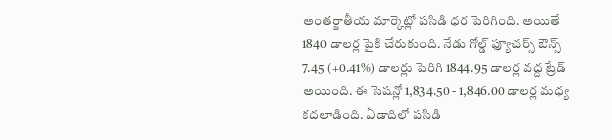అంతర్జాతీయ మార్కెట్లో పసిడి ధర పెరిగింది. అయితే 1840 డాలర్ల పైకి చేరుకుంది. నేడు గోల్డ్ ఫ్యూచర్స్ ఔన్స్ 7.45 (+0.41%) డాలర్లు పెరిగి 1844.95 డాలర్ల వద్ద ట్రేడ్ అయింది. ఈ సెషన్లో 1,834.50 - 1,846.00 డాలర్ల మధ్య కదలాడింది. ఏడాదిలో పసిడి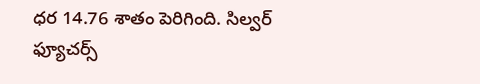ధర 14.76 శాతం పెరిగింది. సిల్వర్ ఫ్యూచర్స్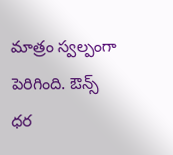మాత్రం స్వల్పంగా పెరిగింది. ఔన్స్ ధర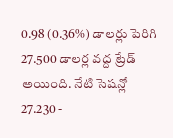0.98 (0.36%) డాలర్లు పెరిగి 27.500 డాలర్ల వద్ద ట్రేడ్ అయింది. నేటి సెషన్లో 27.230 -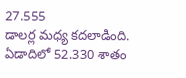27.555
డాలర్ల మధ్య కదలాడింది. ఏడాదిలో 52.330 శాతం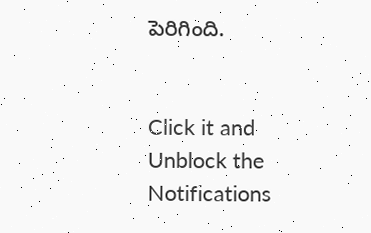పెరిగింది.


Click it and Unblock the Notifications